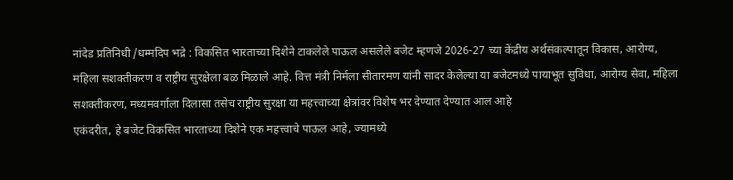नांदेड प्रतिनिधी /धम्मदिप भद्रे : विकसित भारताच्या दिशेने टाकलेले पाऊल असलेले बजेट म्हणजे 2026-27 च्या केंद्रीय अर्थसंकल्पातून विकास, आरोग्य, महिला सशक्तीकरण व राष्ट्रीय सुरक्षेला बळ मिळाले आहे. वित्त मंत्री निर्मला सीतारमण यांनी सादर केलेल्या या बजेटमध्ये पायाभूत सुविधा, आरोग्य सेवा, महिला सशक्तीकरण, मध्यमवर्गाला दिलासा तसेच राष्ट्रीय सुरक्षा या महत्त्वाच्या क्षेत्रांवर विशेष भर देण्यात देण्यात आल आहे
एकंदरीत, हे बजेट विकसित भारताच्या दिशेने एक महत्त्वाचे पाऊल आहे, ज्यामध्ये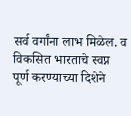सर्व वर्गांना लाभ मिळेल. व विकसित भारताचे स्वप्न पूर्ण करण्याच्या दिशेने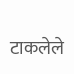टाकलेले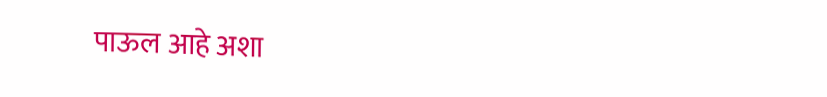पाऊल आहे अशा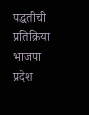पद्धतीची प्रतिक्रिया भाजपा प्रदेश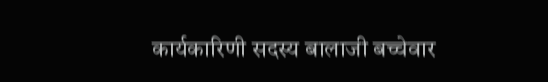कार्यकारिणी सदस्य बालाजी बच्चेवार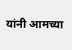यांनी आमच्या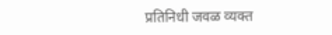प्रतिनिधी जवळ व्यक्त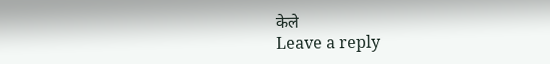केले
Leave a reply